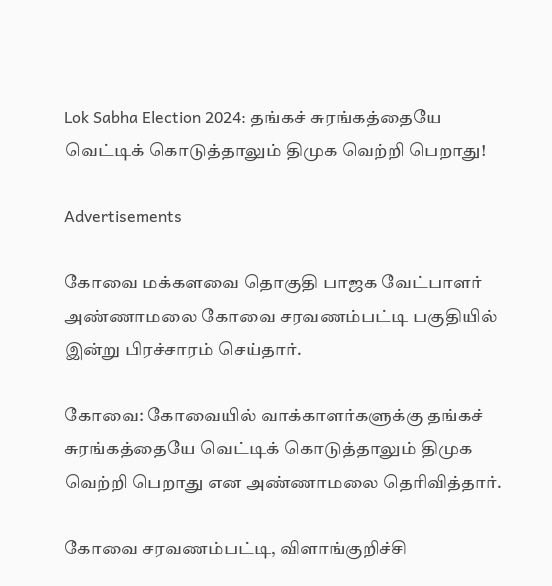Lok Sabha Election 2024: தங்கச் சுரங்கத்தையே வெட்டிக் கொடுத்தாலும் திமுக வெற்றி பெறாது!

Advertisements

கோவை மக்களவை தொகுதி பாஜக வேட்பாளர் அண்ணாமலை கோவை சரவணம்பட்டி பகுதியில் இன்று பிரச்சாரம் செய்தார்.

கோவை: கோவையில் வாக்காளர்களுக்கு தங்கச் சுரங்கத்தையே வெட்டிக் கொடுத்தாலும் திமுக வெற்றி பெறாது என அண்ணாமலை தெரிவித்தார்.

கோவை சரவணம்பட்டி, விளாங்குறிச்சி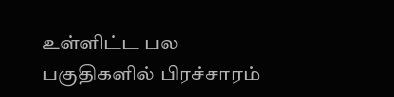உள்ளிட்ட பல பகுதிகளில் பிரச்சாரம்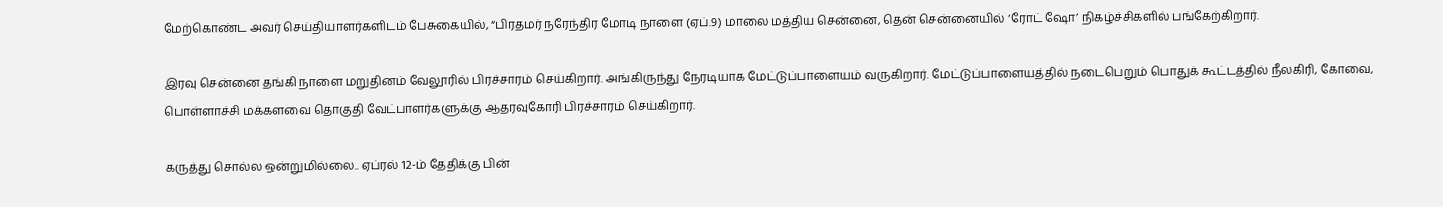மேற்கொண்ட அவர் செய்தியாளர்களிடம் பேசுகையில், “பிரதமர் நரேந்திர மோடி நாளை (ஏப்.9) மாலை மத்திய சென்னை, தென் சென்னையில் ‘ரோட் ஷோ’ நிகழ்ச்சிகளில் பங்கேற்கிறார்.

இரவு சென்னை தங்கி நாளை மறுதினம் வேலூரில் பிரச்சாரம் செய்கிறார். அங்கிருந்து நேரடியாக மேட்டுப்பாளையம் வருகிறார். மேட்டுப்பாளையத்தில் நடைபெறும் பொதுக் கூட்டத்தில் நீலகிரி, கோவை, பொள்ளாச்சி மக்களவை தொகுதி வேட்பாளர்களுக்கு ஆதரவுகோரி பிரச்சாரம் செய்கிறார்.

கருத்து சொல்ல ஒன்றுமில்லை.. ஏப்ரல் 12-ம் தேதிக்கு பின்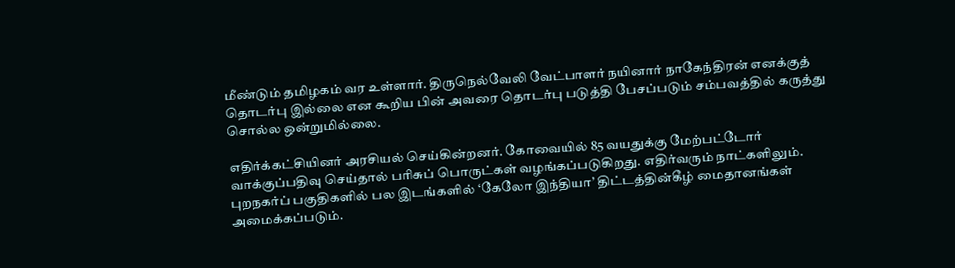மீண்டும் தமிழகம் வர உள்ளார். திருநெல்வேலி வேட்பாளர் நயினார் நாகேந்திரன் எனக்குத் தொடர்பு இல்லை என கூறிய பின் அவரை தொடர்பு படுத்தி பேசப்படும் சம்பவத்தில் கருத்து சொல்ல ஒன்றுமில்லை.

எதிர்க்கட்சியினர் அரசியல் செய்கின்றனர். கோவையில் 85 வயதுக்கு மேற்பட்டோர் வாக்குப்பதிவு செய்தால் பரிசுப் பொருட்கள் வழங்கப்படுகிறது. எதிர்வரும் நாட்களிலும். புறநகர்ப் பகுதிகளில் பல இடங்களில் ‘கேலோ இந்தியா’ திட்டத்தின்கீழ் மைதானங்கள் அமைக்கப்படும்.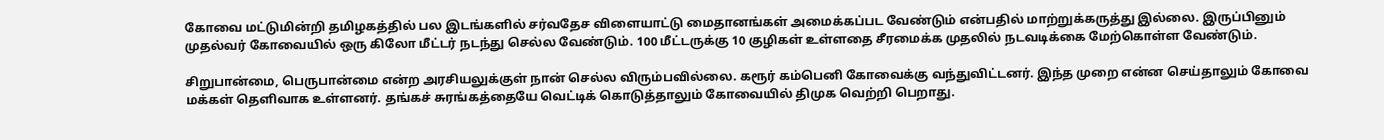கோவை மட்டுமின்றி தமிழகத்தில் பல இடங்களில் சர்வதேச விளையாட்டு மைதானங்கள் அமைக்கப்பட வேண்டும் என்பதில் மாற்றுக்கருத்து இல்லை. இருப்பினும் முதல்வர் கோவையில் ஒரு கிலோ மீட்டர் நடந்து செல்ல வேண்டும். 100 மீட்டருக்கு 10 குழிகள் உள்ளதை சீரமைக்க முதலில் நடவடிக்கை மேற்கொள்ள வேண்டும்.

சிறுபான்மை, பெருபான்மை என்ற அரசியலுக்குள் நான் செல்ல விரும்பவில்லை. கரூர் கம்பெனி கோவைக்கு வந்துவிட்டனர். இந்த முறை என்ன செய்தாலும் கோவை மக்கள் தெளிவாக உள்ளனர். தங்கச் சுரங்கத்தையே வெட்டிக் கொடுத்தாலும் கோவையில் திமுக வெற்றி பெறாது.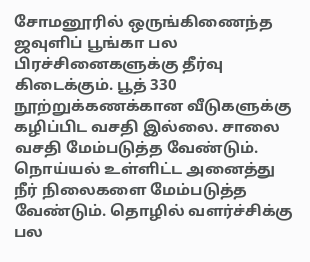சோமனூரில் ஒருங்கிணைந்த ஜவுளிப் பூங்கா பல பிரச்சினைகளுக்கு தீர்வு கிடைக்கும். பூத் 330 நூற்றுக்கணக்கான வீடுகளுக்கு கழிப்பிட வசதி இல்லை. சாலை வசதி மேம்படுத்த வேண்டும். நொய்யல் உள்ளிட்ட அனைத்து நீர் நிலைகளை மேம்படுத்த வேண்டும். தொழில் வளர்ச்சிக்கு பல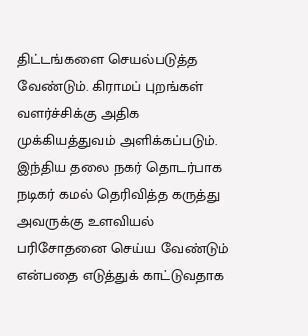திட்டங்களை செயல்படுத்த வேண்டும். கிராமப் புறங்கள் வளர்ச்சிக்கு அதிக முக்கியத்துவம் அளிக்கப்படும். இந்திய தலை நகர் தொடர்பாக நடிகர் கமல் தெரிவித்த கருத்து அவருக்கு உளவியல் பரிசோதனை செய்ய வேண்டும் என்பதை எடுத்துக் காட்டுவதாக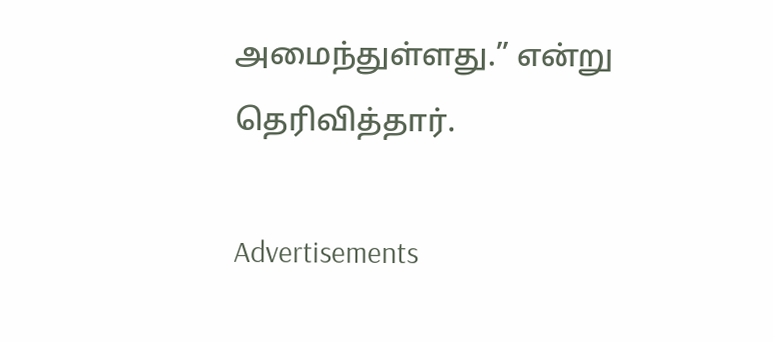அமைந்துள்ளது.” என்று தெரிவித்தார்.

Advertisements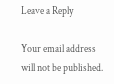Leave a Reply

Your email address will not be published.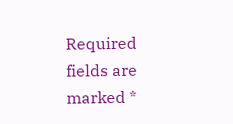Required fields are marked *